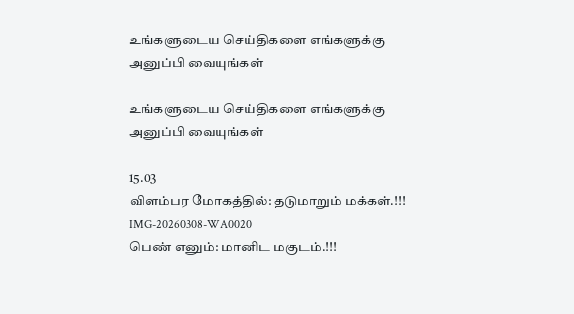உங்களுடைய செய்திகளை எங்களுக்கு அனுப்பி வையுங்கள்

உங்களுடைய செய்திகளை எங்களுக்கு அனுப்பி வையுங்கள்

15.03
விளம்பர மோகத்தில்: தடுமாறும் மக்கள்.!!!
IMG-20260308-WA0020
பெண் எனும்: மானிட மகுடம்.!!!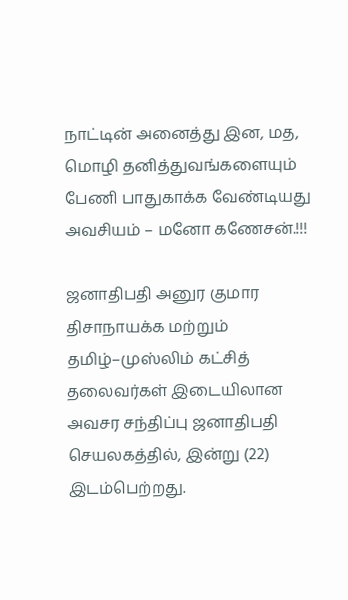நாட்டின் அனைத்து இன, மத, மொழி தனித்துவங்களையும் பேணி பாதுகாக்க வேண்டியது அவசியம் – மனோ கணேசன்.!!!

ஜனாதிபதி அனுர குமார திசாநாயக்க மற்றும் தமிழ்–முஸ்லிம் கட்சித் தலைவர்கள் இடையிலான அவசர சந்திப்பு ஜனாதிபதி செயலகத்தில், இன்று (22) இடம்பெற்றது.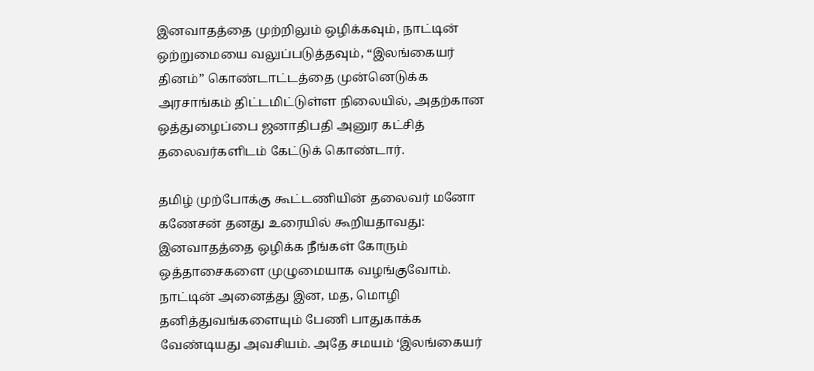இனவாதத்தை முற்றிலும் ஒழிக்கவும், நாட்டின் ஒற்றுமையை வலுப்படுத்தவும், “இலங்கையர் தினம்” கொண்டாட்டத்தை முன்னெடுக்க அரசாங்கம் திட்டமிட்டுள்ள நிலையில், அதற்கான ஒத்துழைப்பை ஜனாதிபதி அனுர கட்சித் தலைவர்களிடம் கேட்டுக் கொண்டார்.

தமிழ் முற்போக்கு கூட்டணியின் தலைவர் மனோ கணேசன் தனது உரையில் கூறியதாவது: இனவாதத்தை ஒழிக்க நீங்கள் கோரும் ஒத்தாசைகளை முழுமையாக வழங்குவோம். நாட்டின் அனைத்து இன, மத, மொழி தனித்துவங்களையும் பேணி பாதுகாக்க வேண்டியது அவசியம். அதே சமயம் ‘இலங்கையர்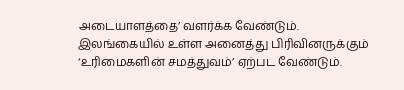அடையாளத்தை’ வளர்க்க வேண்டும். இலங்கையில் உள்ள அனைத்து பிரிவினருக்கும் ‘உரிமைகளின் சமத்துவம்’ ஏற்பட வேண்டும்.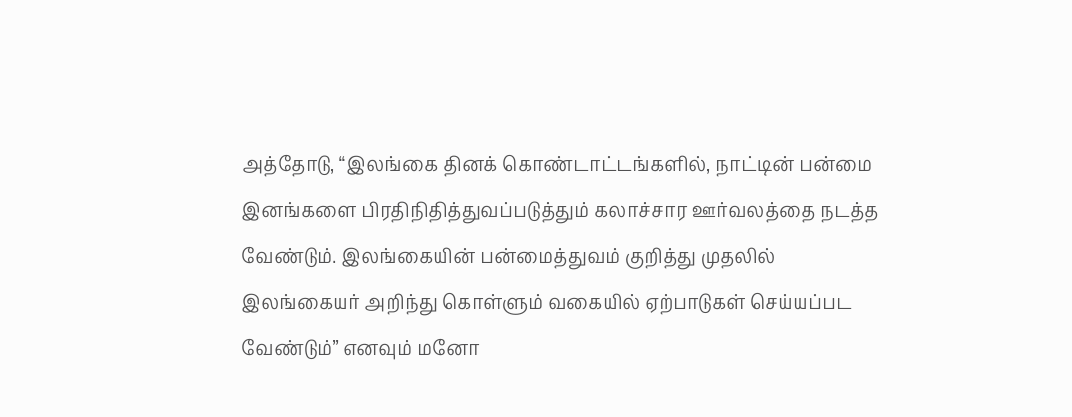அத்தோடு, “இலங்கை தினக் கொண்டாட்டங்களில், நாட்டின் பன்மை இனங்களை பிரதிநிதித்துவப்படுத்தும் கலாச்சார ஊர்வலத்தை நடத்த வேண்டும். இலங்கையின் பன்மைத்துவம் குறித்து முதலில் இலங்கையர் அறிந்து கொள்ளும் வகையில் ஏற்பாடுகள் செய்யப்பட வேண்டும்” எனவும் மனோ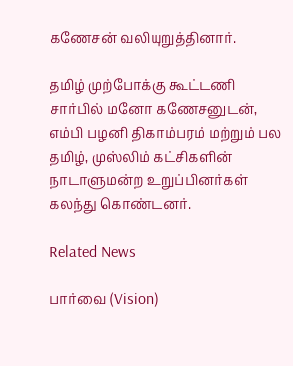கணேசன் வலியுறுத்தினார்.

தமிழ் முற்போக்கு கூட்டணி சார்பில் மனோ கணேசனுடன், எம்பி பழனி திகாம்பரம் மற்றும் பல தமிழ், முஸ்லிம் கட்சிகளின் நாடாளுமன்ற உறுப்பினர்கள் கலந்து கொண்டனர்.

Related News

பார்வை (Vision)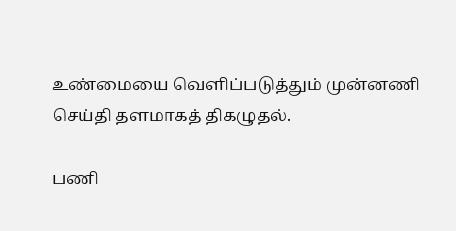உண்மையை வெளிப்படுத்தும் முன்னணி செய்தி தளமாகத் திகழுதல்.

பணி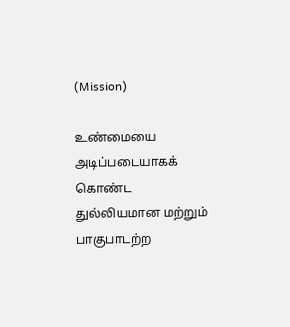(Mission)

உண்மையை அடிப்படையாகக் கொண்ட துல்லியமான மற்றும் பாகுபாடற்ற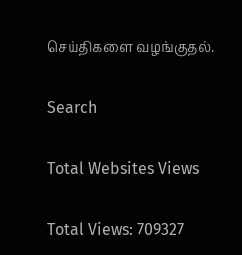செய்திகளை வழங்குதல்.

Search

Total Websites Views

Total Views: 709327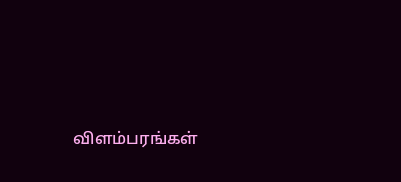விளம்பரங்கள்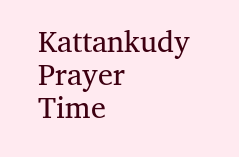Kattankudy Prayer Time